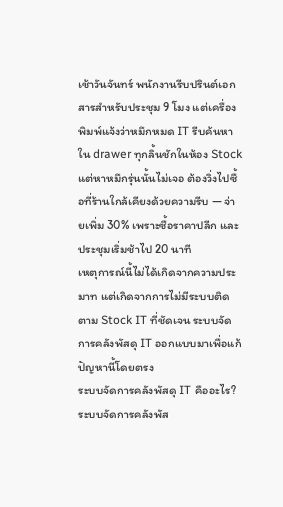เช้าวันจันทร์ พนักงานรีบปรินต์เอกสารสำหรับประชุม 9 โมง แต่เครื่องพิมพ์แจ้งว่าหมึกหมด IT รีบค้นหาใน drawer ทุกลิ้นชักในห้อง Stock แต่หาหมึกรุ่นนั้นไม่เจอ ต้องวิ่งไปซื้อที่ร้านใกล้เคียงด้วยความรีบ — จ่ายเพิ่ม 30% เพราะซื้อราคาปลีก และประชุมเริ่มช้าไป 20 นาที
เหตุการณ์นี้ไม่ได้เกิดจากความประมาท แต่เกิดจากการไม่มีระบบติดตาม Stock IT ที่ชัดเจน ระบบจัดการคลังพัสดุ IT ออกแบบมาเพื่อแก้ปัญหานี้โดยตรง
ระบบจัดการคลังพัสดุ IT คืออะไร?
ระบบจัดการคลังพัส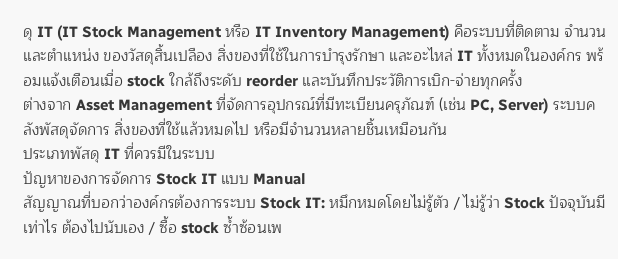ดุ IT (IT Stock Management หรือ IT Inventory Management) คือระบบที่ติดตาม จำนวนและตำแหน่ง ของวัสดุสิ้นเปลือง สิ่งของที่ใช้ในการบำรุงรักษา และอะไหล่ IT ทั้งหมดในองค์กร พร้อมแจ้งเตือนเมื่อ stock ใกล้ถึงระดับ reorder และบันทึกประวัติการเบิก-จ่ายทุกครั้ง
ต่างจาก Asset Management ที่จัดการอุปกรณ์ที่มีทะเบียนครุภัณฑ์ (เช่น PC, Server) ระบบคลังพัสดุจัดการ สิ่งของที่ใช้แล้วหมดไป หรือมีจำนวนหลายชิ้นเหมือนกัน
ประเภทพัสดุ IT ที่ควรมีในระบบ
ปัญหาของการจัดการ Stock IT แบบ Manual
สัญญาณที่บอกว่าองค์กรต้องการระบบ Stock IT: หมึกหมดโดยไม่รู้ตัว / ไม่รู้ว่า Stock ปัจจุบันมีเท่าไร ต้องไปนับเอง / ซื้อ stock ซ้ำซ้อนเพ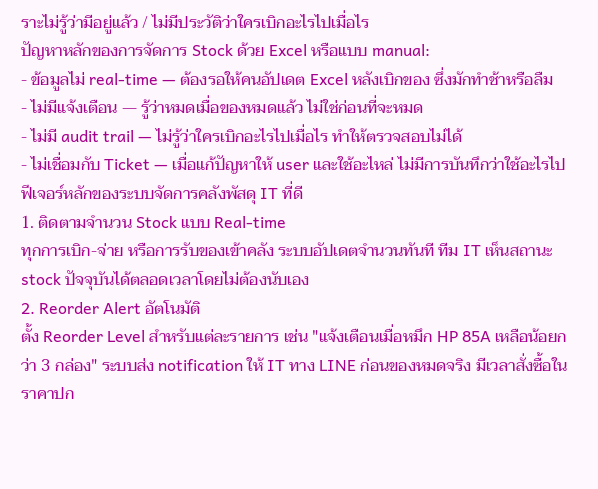ราะไม่รู้ว่ามีอยู่แล้ว / ไม่มีประวัติว่าใครเบิกอะไรไปเมื่อไร
ปัญหาหลักของการจัดการ Stock ด้วย Excel หรือแบบ manual:
- ข้อมูลไม่ real-time — ต้องรอให้คนอัปเดต Excel หลังเบิกของ ซึ่งมักทำช้าหรือลืม
- ไม่มีแจ้งเตือน — รู้ว่าหมดเมื่อของหมดแล้ว ไม่ใช่ก่อนที่จะหมด
- ไม่มี audit trail — ไม่รู้ว่าใครเบิกอะไรไปเมื่อไร ทำให้ตรวจสอบไม่ได้
- ไม่เชื่อมกับ Ticket — เมื่อแก้ปัญหาให้ user และใช้อะไหล่ ไม่มีการบันทึกว่าใช้อะไรไป
ฟีเจอร์หลักของระบบจัดการคลังพัสดุ IT ที่ดี
1. ติดตามจำนวน Stock แบบ Real-time
ทุกการเบิก-จ่าย หรือการรับของเข้าคลัง ระบบอัปเดตจำนวนทันที ทีม IT เห็นสถานะ stock ปัจจุบันได้ตลอดเวลาโดยไม่ต้องนับเอง
2. Reorder Alert อัตโนมัติ
ตั้ง Reorder Level สำหรับแต่ละรายการ เช่น "แจ้งเตือนเมื่อหมึก HP 85A เหลือน้อยกว่า 3 กล่อง" ระบบส่ง notification ให้ IT ทาง LINE ก่อนของหมดจริง มีเวลาสั่งซื้อในราคาปก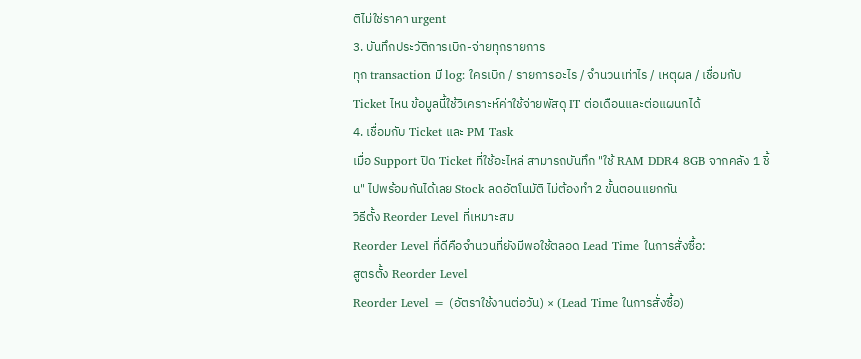ติไม่ใช่ราคา urgent
3. บันทึกประวัติการเบิก-จ่ายทุกรายการ
ทุก transaction มี log: ใครเบิก / รายการอะไร / จำนวนเท่าไร / เหตุผล / เชื่อมกับ Ticket ไหน ข้อมูลนี้ใช้วิเคราะห์ค่าใช้จ่ายพัสดุ IT ต่อเดือนและต่อแผนกได้
4. เชื่อมกับ Ticket และ PM Task
เมื่อ Support ปิด Ticket ที่ใช้อะไหล่ สามารถบันทึก "ใช้ RAM DDR4 8GB จากคลัง 1 ชิ้น" ไปพร้อมกันได้เลย Stock ลดอัตโนมัติ ไม่ต้องทำ 2 ขั้นตอนแยกกัน
วิธีตั้ง Reorder Level ที่เหมาะสม
Reorder Level ที่ดีคือจำนวนที่ยังมีพอใช้ตลอด Lead Time ในการสั่งซื้อ:
สูตรตั้ง Reorder Level
Reorder Level = (อัตราใช้งานต่อวัน) × (Lead Time ในการสั่งซื้อ)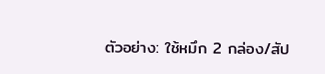ตัวอย่าง: ใช้หมึก 2 กล่อง/สัป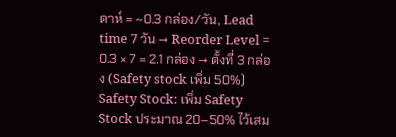ดาห์ = ~0.3 กล่อง/วัน, Lead time 7 วัน → Reorder Level = 0.3 × 7 = 2.1 กล่อง → ตั้งที่ 3 กล่อง (Safety stock เพิ่ม 50%)
Safety Stock: เพิ่ม Safety Stock ประมาณ 20–50% ไว้เสม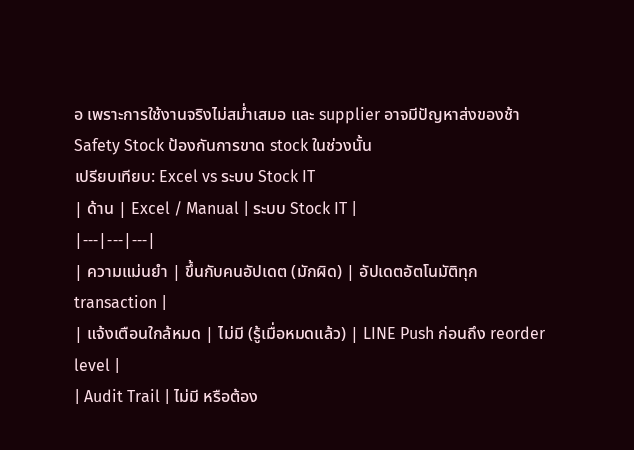อ เพราะการใช้งานจริงไม่สม่ำเสมอ และ supplier อาจมีปัญหาส่งของช้า Safety Stock ป้องกันการขาด stock ในช่วงนั้น
เปรียบเทียบ: Excel vs ระบบ Stock IT
| ด้าน | Excel / Manual | ระบบ Stock IT |
|---|---|---|
| ความแม่นยำ | ขึ้นกับคนอัปเดต (มักผิด) | อัปเดตอัตโนมัติทุก transaction |
| แจ้งเตือนใกล้หมด | ไม่มี (รู้เมื่อหมดแล้ว) | LINE Push ก่อนถึง reorder level |
| Audit Trail | ไม่มี หรือต้อง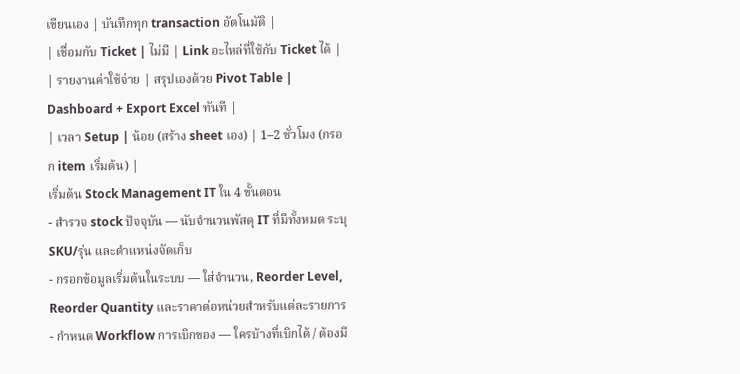เขียนเอง | บันทึกทุก transaction อัตโนมัติ |
| เชื่อมกับ Ticket | ไม่มี | Link อะไหล่ที่ใช้กับ Ticket ได้ |
| รายงานค่าใช้จ่าย | สรุปเองด้วย Pivot Table | Dashboard + Export Excel ทันที |
| เวลา Setup | น้อย (สร้าง sheet เอง) | 1–2 ชั่วโมง (กรอก item เริ่มต้น) |
เริ่มต้น Stock Management IT ใน 4 ขั้นตอน
- สำรวจ stock ปัจจุบัน — นับจำนวนพัสดุ IT ที่มีทั้งหมด ระบุ SKU/รุ่น และตำแหน่งจัดเก็บ
- กรอกข้อมูลเริ่มต้นในระบบ — ใส่จำนวน, Reorder Level, Reorder Quantity และราคาต่อหน่วยสำหรับแต่ละรายการ
- กำหนด Workflow การเบิกของ — ใครบ้างที่เบิกได้ / ต้องมี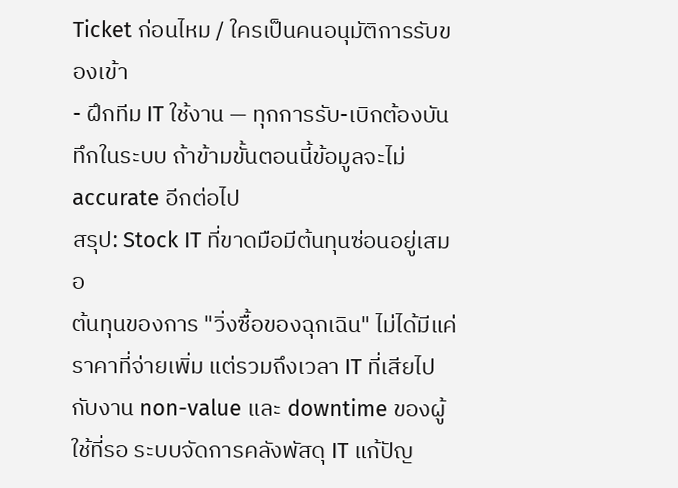Ticket ก่อนไหม / ใครเป็นคนอนุมัติการรับของเข้า
- ฝึกทีม IT ใช้งาน — ทุกการรับ-เบิกต้องบันทึกในระบบ ถ้าข้ามขั้นตอนนี้ข้อมูลจะไม่ accurate อีกต่อไป
สรุป: Stock IT ที่ขาดมือมีต้นทุนซ่อนอยู่เสมอ
ต้นทุนของการ "วิ่งซื้อของฉุกเฉิน" ไม่ได้มีแค่ราคาที่จ่ายเพิ่ม แต่รวมถึงเวลา IT ที่เสียไปกับงาน non-value และ downtime ของผู้ใช้ที่รอ ระบบจัดการคลังพัสดุ IT แก้ปัญ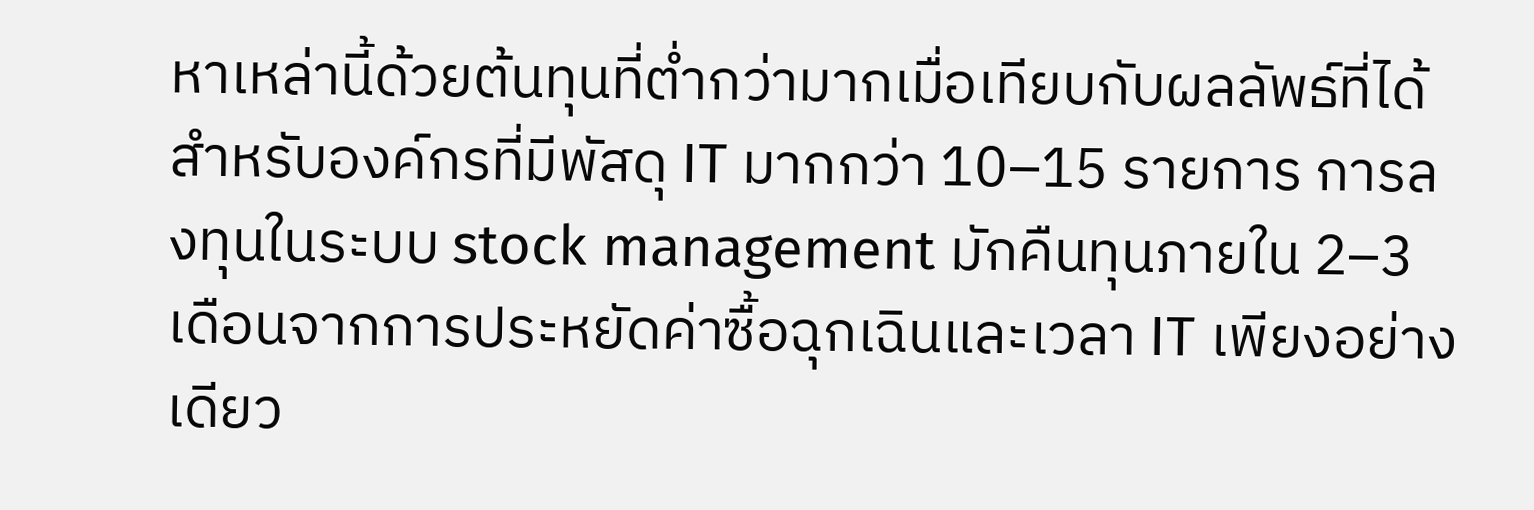หาเหล่านี้ด้วยต้นทุนที่ต่ำกว่ามากเมื่อเทียบกับผลลัพธ์ที่ได้
สำหรับองค์กรที่มีพัสดุ IT มากกว่า 10–15 รายการ การลงทุนในระบบ stock management มักคืนทุนภายใน 2–3 เดือนจากการประหยัดค่าซื้อฉุกเฉินและเวลา IT เพียงอย่างเดียว